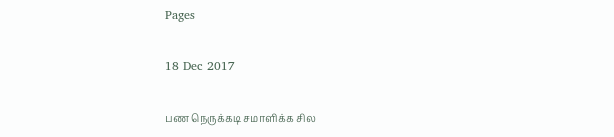Pages

18 Dec 2017

பண நெருக்கடி சமாளிக்க சில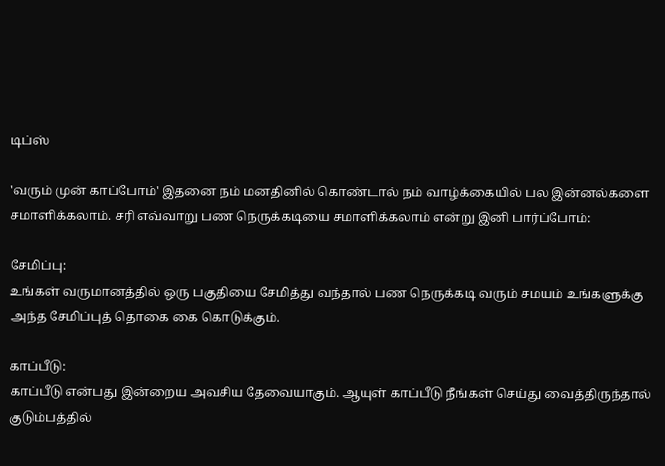டிப்ஸ்

'வரும் முன் காப்போம்' இதனை நம் மனதினில் கொண்டால் நம் வாழ்க்கையில் பல இன்னல்களை சமாளிக்கலாம். சரி எவ்வாறு பண நெருக்கடியை சமாளிக்கலாம் என்று இனி பார்ப்போம்:

சேமிப்பு:
உங்கள் வருமானத்தில் ஒரு பகுதியை சேமித்து வந்தால் பண நெருக்கடி வரும் சமயம் உங்களுக்கு அந்த சேமிப்புத் தொகை கை கொடுக்கும்.

காப்பீடு:
காப்பீடு என்பது இன்றைய அவசிய தேவையாகும். ஆயுள் காப்பீடு நீங்கள் செய்து வைத்திருந்தால் குடும்பத்தில்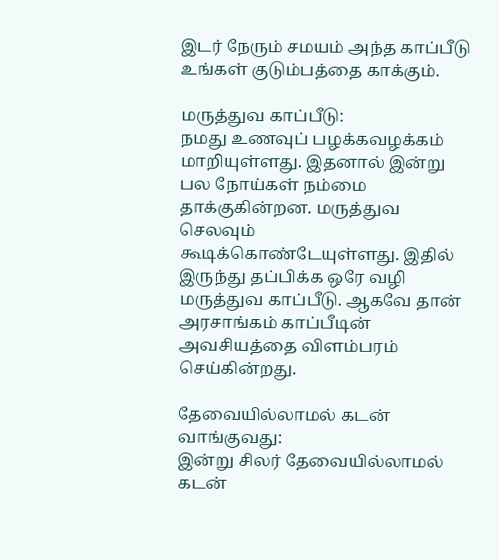இடர் நேரும் சமயம் அந்த காப்பீடு உங்கள் குடும்பத்தை காக்கும்.

மருத்துவ காப்பீடு:
நமது உணவுப் பழக்கவழக்கம் மாறியுள்ளது. இதனால் இன்று பல நோய்கள் நம்மை தாக்குகின்றன. மருத்துவ செலவும் கூடிக்கொண்டேயுள்ளது. இதில் இருந்து தப்பிக்க ஒரே வழி மருத்துவ காப்பீடு. ஆகவே தான் அரசாங்கம் காப்பீடின் அவசியத்தை விளம்பரம் செய்கின்றது.

தேவையில்லாமல் கடன் வாங்குவது:
இன்று சிலர் தேவையில்லாமல் கடன்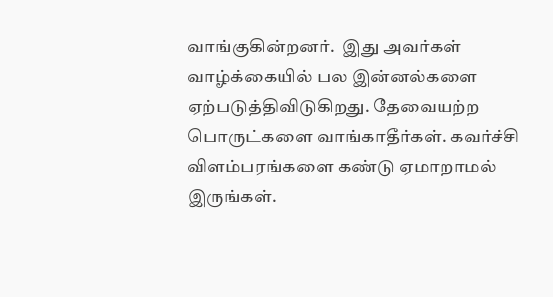வாங்குகின்றனர்.  இது அவர்கள் வாழ்க்கையில் பல இன்னல்களை ஏற்படுத்திவிடுகிறது. தேவையற்ற பொருட்களை வாங்காதீர்கள். கவர்ச்சி விளம்பரங்களை கண்டு ஏமாறாமல் இருங்கள்.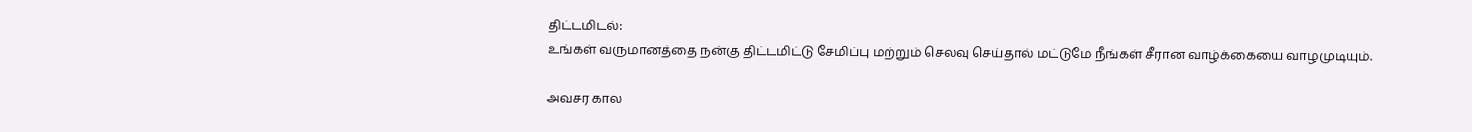திட்டமிடல்:
உங்கள் வருமானத்தை நன்கு திட்டமிட்டு சேமிப்பு மற்றும் செலவு செய்தால் மட்டுமே நீங்கள் சீரான வாழ்க்கையை வாழமுடியும்.

அவசர கால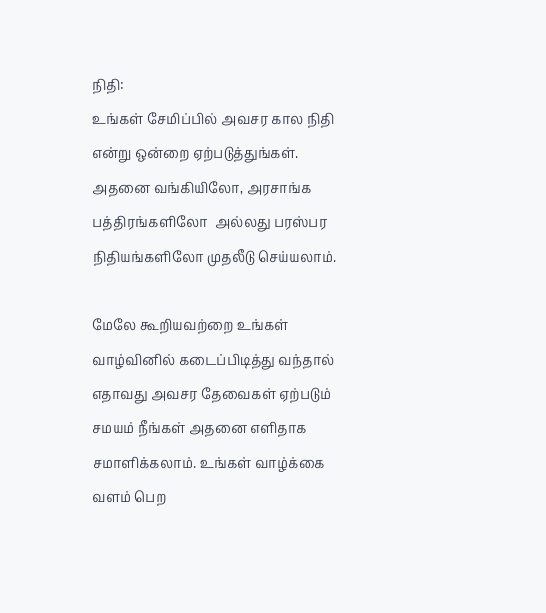நிதி:
உங்கள் சேமிப்பில் அவசர கால நிதி என்று ஒன்றை ஏற்படுத்துங்கள். அதனை வங்கியிலோ, அரசாங்க  பத்திரங்களிலோ  அல்லது பரஸ்பர நிதியங்களிலோ முதலீடு செய்யலாம்.

மேலே கூறியவற்றை உங்கள் வாழ்வினில் கடைப்பிடித்து வந்தால் எதாவது அவசர தேவைகள் ஏற்படும் சமயம் நீங்கள் அதனை எளிதாக சமாளிக்கலாம். உங்கள் வாழ்க்கை வளம் பெற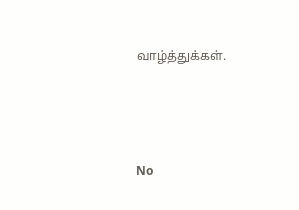வாழ்த்துக்கள்.




No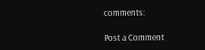comments:

Post a Comment